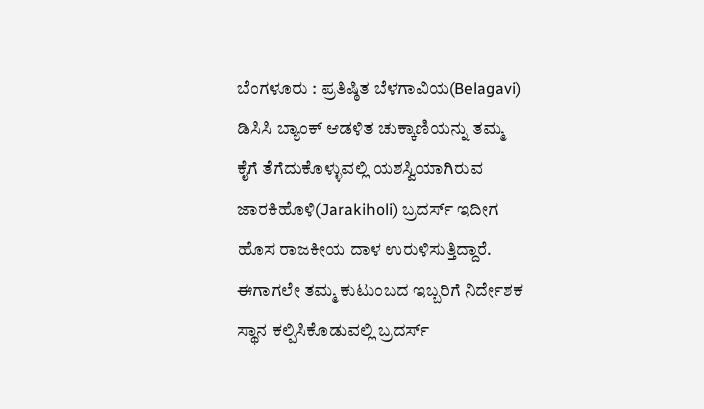ಬೆಂಗಳೂರು : ಪ್ರತಿಷ್ಠಿತ ಬೆಳಗಾವಿಯ(Belagavi) ಡಿಸಿಸಿ ಬ್ಯಾಂಕ್ ಆಡಳಿತ ಚುಕ್ಕಾಣಿಯನ್ನು ತಮ್ಮ ಕೈಗೆ ತೆಗೆದುಕೊಳ್ಳುವಲ್ಲಿ ಯಶಸ್ವಿಯಾಗಿರುವ ಜಾರಕಿಹೊಳಿ(Jarakiholi) ಬ್ರದರ್ಸ್ ಇದೀಗ ಹೊಸ ರಾಜಕೀಯ ದಾಳ ಉರುಳಿಸುತ್ತಿದ್ದಾರೆ. ಈಗಾಗಲೇ ತಮ್ಮ ಕುಟುಂಬದ ಇಬ್ಬರಿಗೆ ನಿರ್ದೇಶಕ ಸ್ಥಾನ ಕಲ್ಪಿಸಿಕೊಡುವಲ್ಲಿ ಬ್ರದರ್ಸ್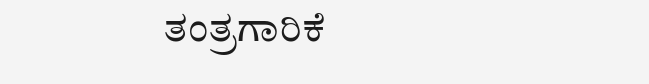ತಂತ್ರಗಾರಿಕೆ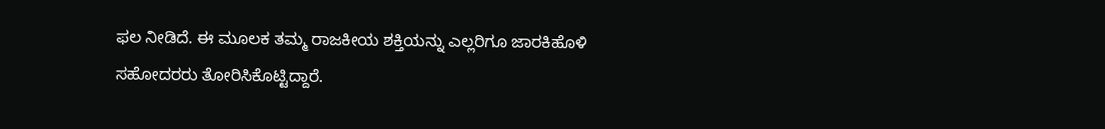ಫಲ ನೀಡಿದೆ. ಈ ಮೂಲಕ ತಮ್ಮ ರಾಜಕೀಯ ಶಕ್ತಿಯನ್ನು ಎಲ್ಲರಿಗೂ ಜಾರಕಿಹೊಳಿ ಸಹೋದರರು ತೋರಿಸಿಕೊಟ್ಟಿದ್ದಾರೆ.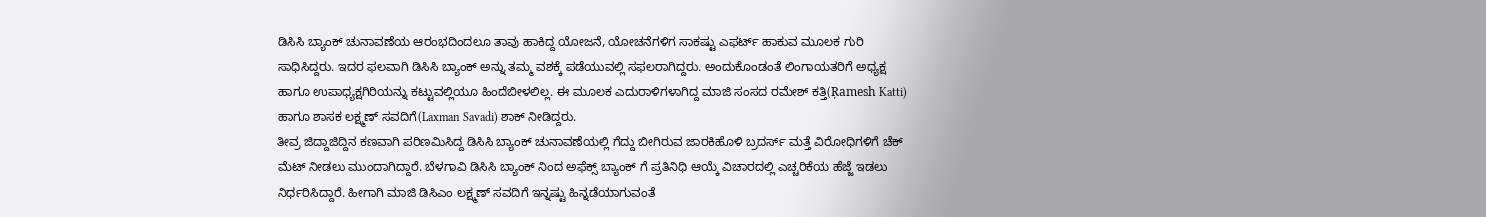ಡಿಸಿಸಿ ಬ್ಯಾಂಕ್ ಚುನಾವಣೆಯ ಆರಂಭದಿಂದಲೂ ತಾವು ಹಾಕಿದ್ದ ಯೋಜನೆ, ಯೋಚನೆಗಳಿಗ ಸಾಕಷ್ಟು ಎಫರ್ಟ್ ಹಾಕುವ ಮೂಲಕ ಗುರಿ ಸಾಧಿಸಿದ್ದರು. ಇದರ ಫಲವಾಗಿ ಡಿಸಿಸಿ ಬ್ಯಾಂಕ್ ಅನ್ನು ತಮ್ಮ ವಶಕ್ಕೆ ಪಡೆಯುವಲ್ಲಿ ಸಫಲರಾಗಿದ್ದರು. ಅಂದುಕೊಂಡಂತೆ ಲಿಂಗಾಯತರಿಗೆ ಅಧ್ಯಕ್ಷ ಹಾಗೂ ಉಪಾಧ್ಯಕ್ಷಗಿರಿಯನ್ನು ಕಟ್ಟುವಲ್ಲಿಯೂ ಹಿಂದೆಬೀಳಲಿಲ್ಲ. ಈ ಮೂಲಕ ಎದುರಾಳಿಗಳಾಗಿದ್ದ ಮಾಜಿ ಸಂಸದ ರಮೇಶ್ ಕತ್ತಿ(Ŗamesh Katti) ಹಾಗೂ ಶಾಸಕ ಲಕ್ಷ್ಮಣ್ ಸವದಿಗೆ(Laxman Savadi) ಶಾಕ್ ನೀಡಿದ್ದರು.
ತೀವ್ರ ಜಿದ್ದಾಜಿದ್ದಿನ ಕಣವಾಗಿ ಪರಿಣಮಿಸಿದ್ದ ಡಿಸಿಸಿ ಬ್ಯಾಂಕ್ ಚುನಾವಣೆಯಲ್ಲಿ ಗೆದ್ದು ಬೀಗಿರುವ ಜಾರಕಿಹೊಳಿ ಬ್ರದರ್ಸ್ ಮತ್ತೆ ವಿರೋಧಿಗಳಿಗೆ ಚೆಕ್ ಮೆಟ್ ನೀಡಲು ಮುಂದಾಗಿದ್ದಾರೆ. ಬೆಳಗಾವಿ ಡಿಸಿಸಿ ಬ್ಯಾಂಕ್ ನಿಂದ ಅಫೆಕ್ಸ್ ಬ್ಯಾಂಕ್ ಗೆ ಪ್ರತಿನಿಧಿ ಆಯ್ಕೆ ವಿಚಾರದಲ್ಲಿ ಎಚ್ಚರಿಕೆಯ ಹೆಜ್ಜೆ ಇಡಲು ನಿರ್ಧರಿಸಿದ್ದಾರೆ. ಹೀಗಾಗಿ ಮಾಜಿ ಡಿಸಿಎಂ ಲಕ್ಷ್ಮಣ್ ಸವದಿಗೆ ಇನ್ನಷ್ಟು ಹಿನ್ನಡೆಯಾಗುವಂತೆ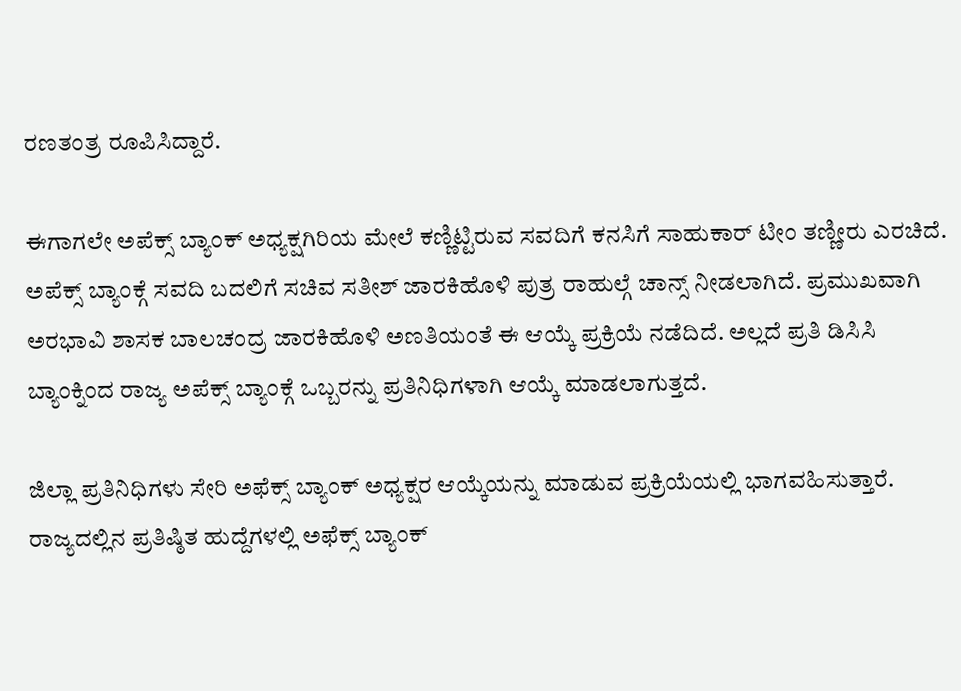ರಣತಂತ್ರ ರೂಪಿಸಿದ್ದಾರೆ.

ಈಗಾಗಲೇ ಅಪೆಕ್ಸ್ ಬ್ಯಾಂಕ್ ಅಧ್ಯಕ್ಷಗಿರಿಯ ಮೇಲೆ ಕಣ್ಣಿಟ್ಟಿರುವ ಸವದಿಗೆ ಕನಸಿಗೆ ಸಾಹುಕಾರ್ ಟೀಂ ತಣ್ಣೀರು ಎರಚಿದೆ. ಅಪೆಕ್ಸ್ ಬ್ಯಾಂಕ್ಗೆ ಸವದಿ ಬದಲಿಗೆ ಸಚಿವ ಸತೀಶ್ ಜಾರಕಿಹೊಳಿ ಪುತ್ರ ರಾಹುಲ್ಗೆ ಚಾನ್ಸ್ ನೀಡಲಾಗಿದೆ. ಪ್ರಮುಖವಾಗಿ ಅರಭಾವಿ ಶಾಸಕ ಬಾಲಚಂದ್ರ ಜಾರಕಿಹೊಳಿ ಅಣತಿಯಂತೆ ಈ ಆಯ್ಕೆ ಪ್ರಕ್ರಿಯೆ ನಡೆದಿದೆ. ಅಲ್ಲದೆ ಪ್ರತಿ ಡಿಸಿಸಿ ಬ್ಯಾಂಕ್ನಿಂದ ರಾಜ್ಯ ಅಪೆಕ್ಸ್ ಬ್ಯಾಂಕ್ಗೆ ಒಬ್ಬರನ್ನು ಪ್ರತಿನಿಧಿಗಳಾಗಿ ಆಯ್ಕೆ ಮಾಡಲಾಗುತ್ತದೆ.

ಜಿಲ್ಲಾ ಪ್ರತಿನಿಧಿಗಳು ಸೇರಿ ಅಫೆಕ್ಸ್ ಬ್ಯಾಂಕ್ ಅಧ್ಯಕ್ಷರ ಆಯ್ಕೆಯನ್ನು ಮಾಡುವ ಪ್ರಕ್ರಿಯೆಯಲ್ಲಿ ಭಾಗವಹಿಸುತ್ತಾರೆ. ರಾಜ್ಯದಲ್ಲಿನ ಪ್ರತಿಷ್ಠಿತ ಹುದ್ದೆಗಳಲ್ಲಿ ಅಫೆಕ್ಸ್ ಬ್ಯಾಂಕ್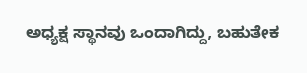ಅಧ್ಯಕ್ಷ ಸ್ಥಾನವು ಒಂದಾಗಿದ್ದು, ಬಹುತೇಕ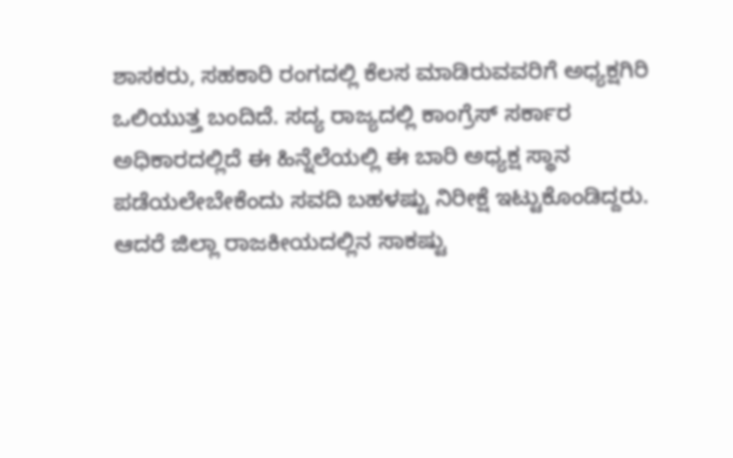ಶಾಸಕರು, ಸಹಕಾರಿ ರಂಗದಲ್ಲಿ ಕೆಲಸ ಮಾಡಿರುವವರಿಗೆ ಅಧ್ಯಕ್ಷಗಿರಿ ಒಲಿಯುತ್ತ ಬಂದಿದೆ. ಸದ್ಯ ರಾಜ್ಯದಲ್ಲಿ ಕಾಂಗ್ರೆಸ್ ಸರ್ಕಾರ ಅಧಿಕಾರದಲ್ಲಿದೆ ಈ ಹಿನ್ನೆಲೆಯಲ್ಲಿ ಈ ಬಾರಿ ಅಧ್ಯಕ್ಷ ಸ್ಥಾನ ಪಡೆಯಲೇಬೇಕೆಂದು ಸವದಿ ಬಹಳಷ್ಟು ನಿರೀಕ್ಷೆ ಇಟ್ಟುಕೊಂಡಿದ್ದರು. ಆದರೆ ಜಿಲ್ಲಾ ರಾಜಕೀಯದಲ್ಲಿನ ಸಾಕಷ್ಟು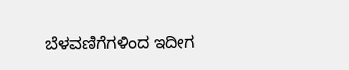ಬೆಳವಣಿಗೆಗಳಿಂದ ಇದೀಗ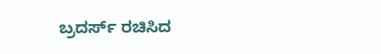ಬ್ರದರ್ಸ್ ರಚಿಸಿದ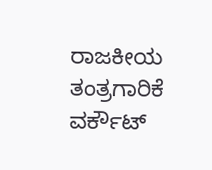ರಾಜಕೀಯ ತಂತ್ರಗಾರಿಕೆ ವರ್ಕೌಟ್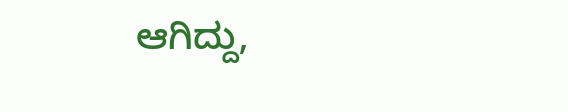ಆಗಿದ್ದು,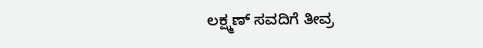ಲಕ್ಷ್ಮಣ್ ಸವದಿಗೆ ತೀವ್ರ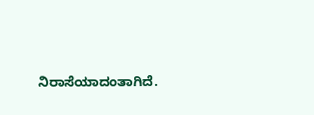ನಿರಾಸೆಯಾದಂತಾಗಿದೆ.